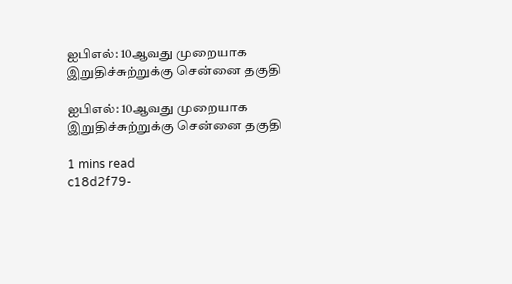ஐபிஎல்: 10ஆவது முறையாக இறுதிச்சுற்றுக்கு சென்னை தகுதி

ஐபிஎல்: 10ஆவது முறையாக இறுதிச்சுற்றுக்கு சென்னை தகுதி

1 mins read
c18d2f79-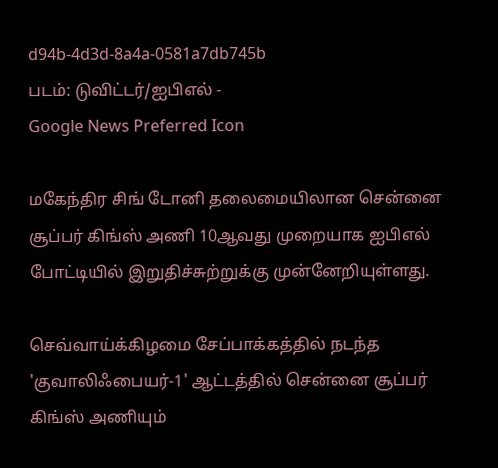d94b-4d3d-8a4a-0581a7db745b
படம்: டுவிட்டர்/ஐபிஎல் -
Google News Preferred Icon

மகேந்திர சிங் டோனி தலைமையிலான சென்னை சூப்பர் கிங்ஸ் அணி 10ஆவது முறையாக ஐபிஎல் போட்டியில் இறுதிச்சுற்றுக்கு முன்னேறியுள்ளது.

செவ்வாய்க்கிழமை சேப்பாக்கத்தில் நடந்த 'குவாலிஃபையர்-1' ஆட்டத்தில் சென்னை சூப்பர் கிங்ஸ் அணியும்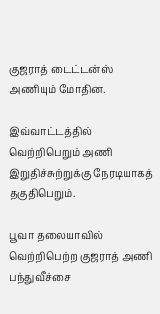குஜராத் டைட்டன்ஸ் அணியும் மோதின.

இவ்வாட்டத்தில் வெற்றிபெறும் அணி இறுதிச்சுற்றுக்கு நேரடியாகத் தகுதிபெறும்.

பூவா தலையாவில் வெற்றிபெற்ற குஜராத் அணி பந்துவீச்சை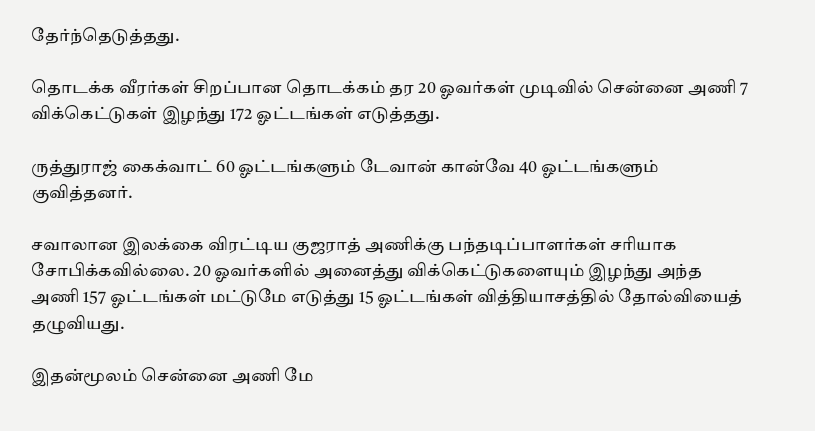தேர்ந்தெடுத்தது.

தொடக்க வீரர்கள் சிறப்பான தொடக்கம் தர 20 ஓவர்கள் முடிவில் சென்னை அணி 7 விக்கெட்டுகள் இழந்து 172 ஓட்டங்கள் எடுத்தது.

ருத்துராஜ் கைக்வாட் 60 ஓட்டங்களும் டேவான் கான்வே 40 ஓட்டங்களும் குவித்தனர்.

சவாலான இலக்கை விரட்டிய குஜராத் அணிக்கு பந்தடிப்பாளர்கள் சரியாக சோபிக்கவில்லை. 20 ஓவர்களில் அனைத்து விக்கெட்டுகளையும் இழந்து அந்த அணி 157 ஓட்டங்கள் மட்டுமே எடுத்து 15 ஓட்டங்கள் வித்தியாசத்தில் தோல்வியைத் தழுவியது.

இதன்மூலம் சென்னை அணி மே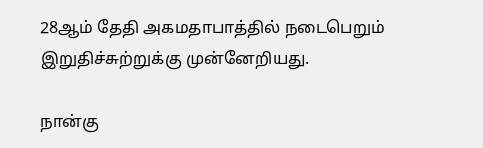28ஆம் தேதி அகமதாபாத்தில் நடைபெறும் இறுதிச்சுற்றுக்கு முன்னேறியது.

நான்கு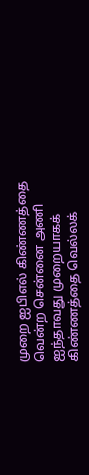முறை ஐபிஎல் கிண்ணத்தை வென்ற சென்னை அணி ஐந்தாவது முறையாகக் கிண்ணத்தை வெல்லக்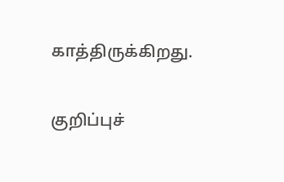காத்திருக்கிறது.

குறிப்புச்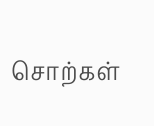சொற்கள்